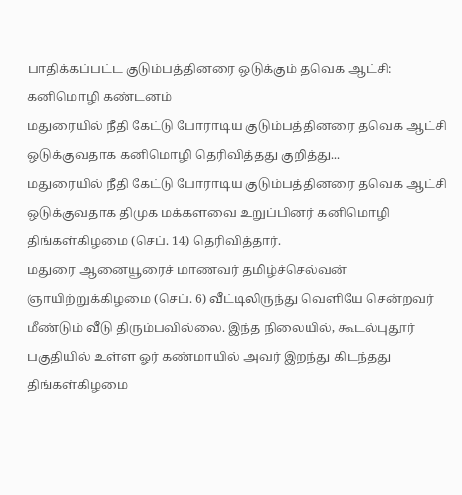பாதிக்கப்பட்ட குடும்பத்தினரை ஒடுக்கும் தவெக ஆட்சி: கனிமொழி கண்டனம்
மதுரையில் நீதி கேட்டு போராடிய குடும்பத்தினரை தவெக ஆட்சி ஒடுக்குவதாக கனிமொழி தெரிவித்தது குறித்து...
மதுரையில் நீதி கேட்டு போராடிய குடும்பத்தினரை தவெக ஆட்சி ஒடுக்குவதாக திமுக மக்களவை உறுப்பினர் கனிமொழி திங்கள்கிழமை (செப். 14) தெரிவித்தார்.
மதுரை ஆனையூரைச் மாணவர் தமிழ்ச்செல்வன் ஞாயிற்றுக்கிழமை (செப். 6) வீட்டிலிருந்து வெளியே சென்றவர் மீண்டும் வீடு திரும்பவில்லை. இந்த நிலையில், கூடல்புதூர் பகுதியில் உள்ள ஓர் கண்மாயில் அவர் இறந்து கிடந்தது திங்கள்கிழமை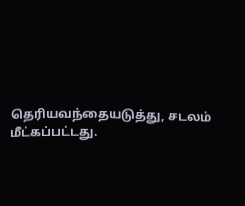தெரியவந்தையடுத்து, சடலம் மீட்கப்பட்டது.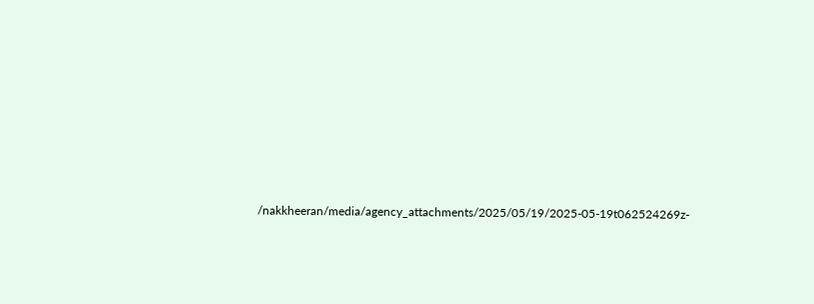/nakkheeran/media/agency_attachments/2025/05/19/2025-05-19t062524269z-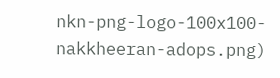nkn-png-logo-100x100-nakkheeran-adops.png)